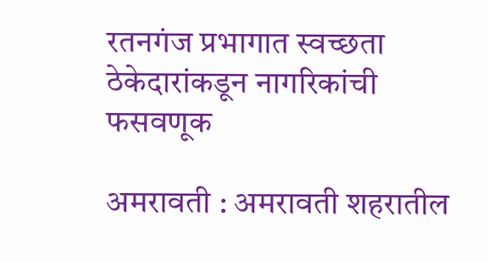रतनगंज प्रभागात स्वच्छता ठेकेदारांकडून नागरिकांची फसवणूक

अमरावती : अमरावती शहरातील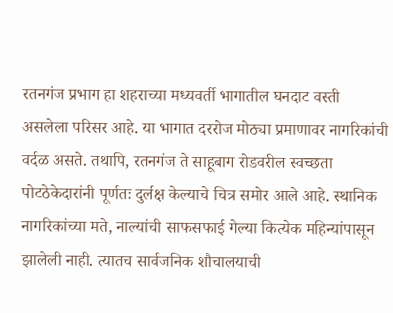रतनगंज प्रभाग हा शहराच्या मध्यवर्ती भागातील घनदाट वस्ती असलेला परिसर आहे. या भागात दररोज मोठ्या प्रमाणावर नागरिकांची वर्दळ असते. तथापि, रतनगंज ते साहूबाग रोडवरील स्वच्छता पोटठेकेदारांनी पूर्णतः दुर्लक्ष केल्याचे चित्र समोर आले आहे. स्थानिक नागरिकांच्या मते, नाल्यांची साफसफाई गेल्या कित्येक महिन्यांपासून झालेली नाही. त्यातच सार्वजनिक शौचालयाची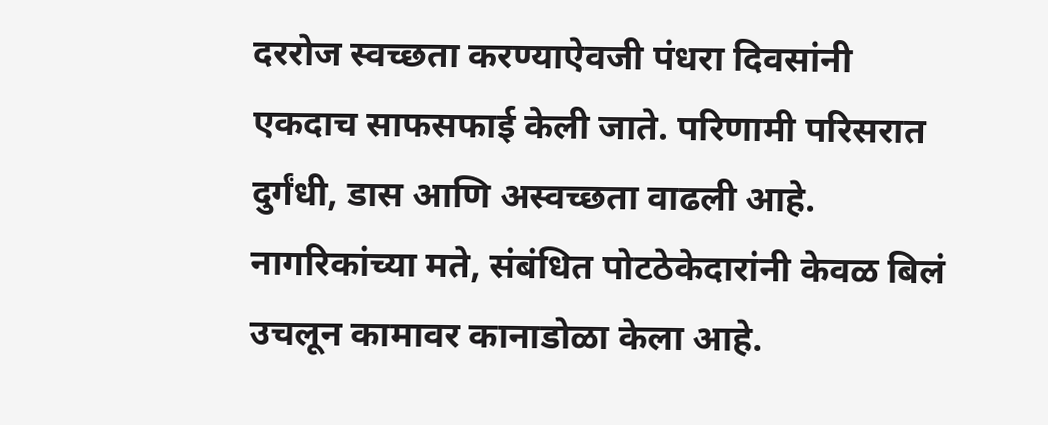दररोज स्वच्छता करण्याऐवजी पंधरा दिवसांनी एकदाच साफसफाई केली जाते. परिणामी परिसरात दुर्गंधी, डास आणि अस्वच्छता वाढली आहे. नागरिकांच्या मते, संबंधित पोटठेकेदारांनी केवळ बिलं उचलून कामावर कानाडोळा केला आहे.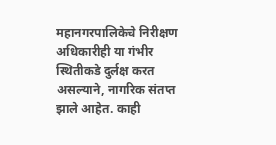महानगरपालिकेचे निरीक्षण अधिकारीही या गंभीर स्थितीकडे दुर्लक्ष करत असल्याने, नागरिक संतप्त झाले आहेत. काही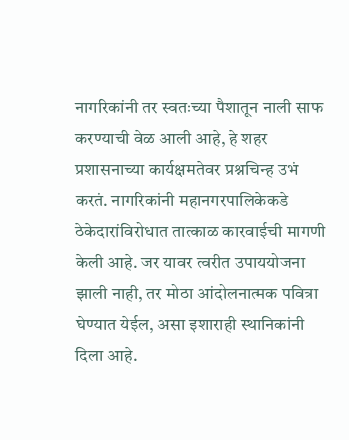नागरिकांनी तर स्वतःच्या पैशातून नाली साफ करण्याची वेळ आली आहे, हे शहर प्रशासनाच्या कार्यक्षमतेवर प्रश्नचिन्ह उभं करतं. नागरिकांनी महानगरपालिकेकडे ठेकेदारांविरोधात तात्काळ कारवाईची मागणी केली आहे. जर यावर त्वरीत उपाययोजना झाली नाही, तर मोठा आंदोलनात्मक पवित्रा घेण्यात येईल, असा इशाराही स्थानिकांनी दिला आहे.